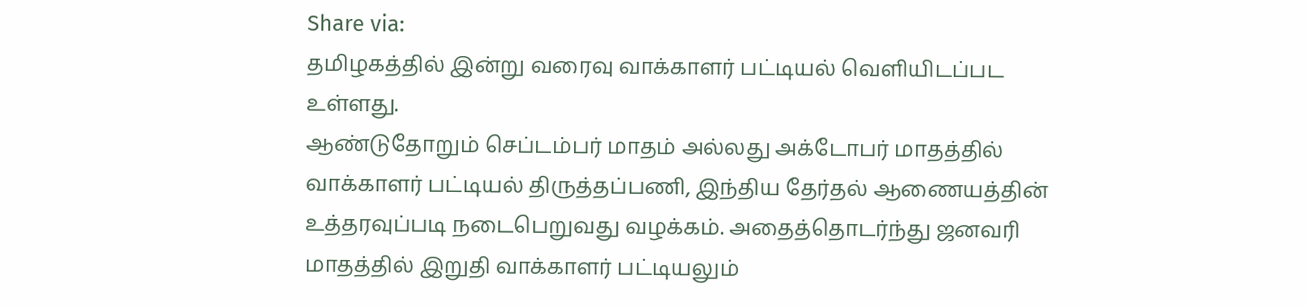Share via:
தமிழகத்தில் இன்று வரைவு வாக்காளர் பட்டியல் வெளியிடப்பட உள்ளது.
ஆண்டுதோறும் செப்டம்பர் மாதம் அல்லது அக்டோபர் மாதத்தில் வாக்காளர் பட்டியல் திருத்தப்பணி, இந்திய தேர்தல் ஆணையத்தின் உத்தரவுப்படி நடைபெறுவது வழக்கம். அதைத்தொடர்ந்து ஜனவரி மாதத்தில் இறுதி வாக்காளர் பட்டியலும்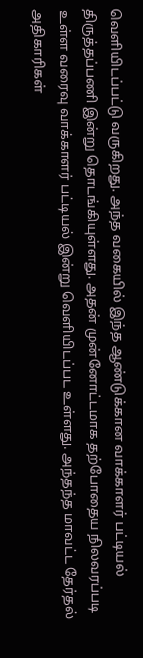வெளியிடப்பட்டு வருகிறது. அந்த வகையில் இந்த ஆண்டுக்கான வாக்காளர் பட்டியல் திருத்தப்பணி இன்று தொடங்கியுள்ளது. அதன் முன்னோட்டமாக தற்போதைய நிலவரப்படி உள்ள வரைவு வாக்காளர் பட்டியல் இன்று வெளியிடப்பட உள்ளது. அந்தந்த மாவட்ட தேர்தல் அதிகாரிகள்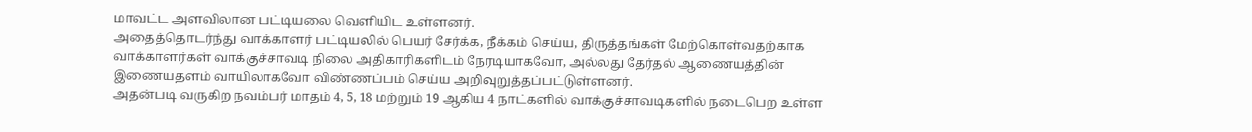மாவட்ட அளவிலான பட்டியலை வெளியிட உள்ளனர்.
அதைத்தொடர்ந்து வாக்காளர் பட்டியலில் பெயர் சேர்க்க, நீக்கம் செய்ய, திருத்தங்கள் மேற்கொள்வதற்காக வாக்காளர்கள் வாக்குச்சாவடி நிலை அதிகாரிகளிடம் நேரடியாகவோ, அல்லது தேர்தல் ஆணையத்தின் இணையதளம் வாயிலாகவோ விண்ணப்பம் செய்ய அறிவுறுத்தப்பட்டுள்ளனர்.
அதன்படி வருகிற நவம்பர் மாதம் 4, 5, 18 மற்றும் 19 ஆகிய 4 நாட்களில் வாக்குச்சாவடிகளில் நடைபெற உள்ள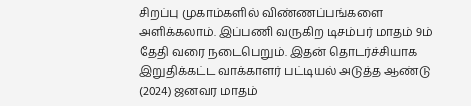சிறப்பு முகாம்களில் விண்ணப்பங்களை அளிக்கலாம். இப்பணி வருகிற டிசம்பர் மாதம் 9ம் தேதி வரை நடைபெறும். இதன் தொடர்ச்சியாக இறுதிக்கட்ட வாக்காளர் பட்டியல் அடுத்த ஆண்டு (2024) ஜனவர மாதம்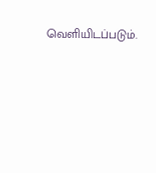வெளியிடப்படும்.